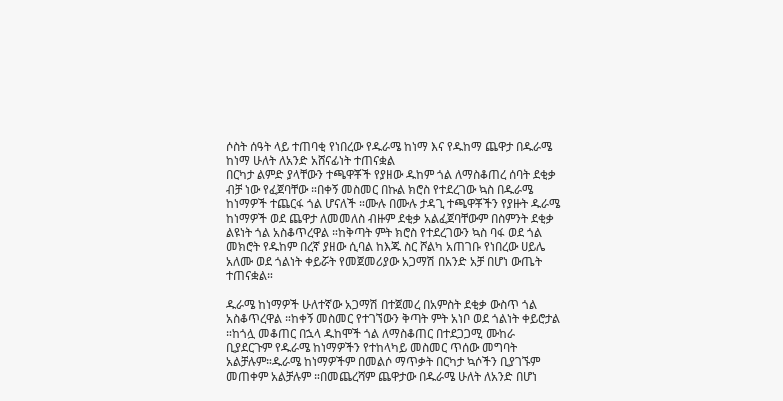ሶስት ሰዓት ላይ ተጠባቂ የነበረው የዱራሜ ከነማ እና የዱከማ ጨዋታ በዱራሜ ከነማ ሁለት ለአንድ አሸናፊነት ተጠናቋል
በርካታ ልምድ ያላቸውን ተጫዋቾች የያዘው ዱከም ጎል ለማስቆጠረ ሰባት ደቂቃ ብቻ ነው የፈጀባቸው ።በቀኝ መስመር በኩል ክሮስ የተደረገው ኳስ በዱራሜ ከነማዎች ተጨርፋ ጎል ሆናለች ።ሙሉ በሙሉ ታዳጊ ተጫዋቾችን የያዙት ዱራሜ ከነማዎች ወደ ጨዋታ ለመመለስ ብዙም ደቂቃ አልፈጀባቸውም በስምንት ደቂቃ ልዩነት ጎል አስቆጥረዋል ።ከቅጣት ምት ክሮስ የተደረገውን ኳስ ባፋ ወደ ጎል መክሮት የዱከም በረኛ ያዘው ሲባል ከእጁ ስር ሾልካ አጠገቡ የነበረው ሀይሌ አለሙ ወደ ጎልነት ቀይሯት የመጀመሪያው አጋማሽ በአንድ አቻ በሆነ ውጤት ተጠናቋል።

ዱራሜ ከነማዎች ሁለተኛው አጋማሽ በተጀመረ በአምስት ደቂቃ ውስጥ ጎል አስቆጥረዋል ።ከቀኝ መስመር የተገኘውን ቅጣት ምት አነቦ ወደ ጎልነት ቀይሮታል ።ከጎሏ መቆጠር በኋላ ዱከሞች ጎል ለማስቆጠር በተደጋጋሚ ሙከራ ቢያደርጉም የዱራሜ ከነማዎችን የተከላካይ መስመር ጥሰው መግባት አልቻሉም።ዱራሜ ከነማዎችም በመልሶ ማጥቃት በርካታ ኳሶችን ቢያገኙም መጠቀም አልቻሉም ።በመጨረሻም ጨዋታው በዱራሜ ሁለት ለአንድ በሆነ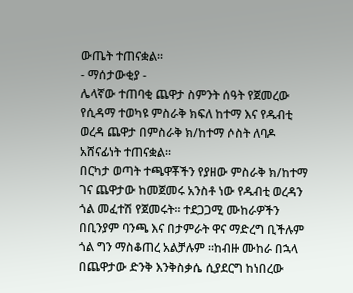ውጤት ተጠናቋል።
- ማሰታውቂያ -
ሌላኛው ተጠባቂ ጨዋታ ስምንት ሰዓት የጀመረው የሲዳማ ተወካዩ ምስራቅ ክፍለ ከተማ እና የዱብቲ ወረዳ ጨዋታ በምስራቅ ክ/ከተማ ሶስት ለባዶ አሸናፊነት ተጠናቋል።
በርካታ ወጣት ተጫዋቾችን የያዘው ምስራቅ ክ/ከተማ ገና ጨዋታው ከመጀመሩ አንስቶ ነው የዱብቲ ወረዳን ጎል መፈተሽ የጀመሩት። ተደጋጋሚ ሙከራዎችን በቢንያም ባንጫ እና በታምራት ዋና ማድረግ ቢችሉም ጎል ግን ማስቆጠረ አልቻሉም ።ከብዙ ሙከራ በኋላ በጨዋታው ድንቅ እንቅስቃሴ ሲያደርግ ከነበረው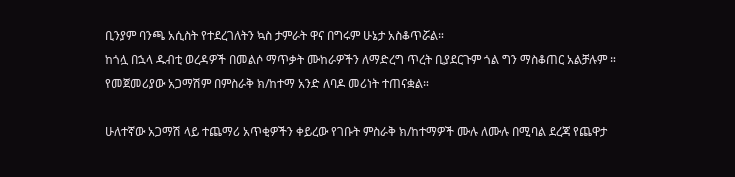ቢንያም ባንጫ አሲስት የተደረገለትን ኳስ ታምራት ዋና በግሩም ሁኔታ አስቆጥሯል።
ከጎሏ በኋላ ዱብቲ ወረዳዎች በመልሶ ማጥቃት ሙከራዎችን ለማድረግ ጥረት ቢያደርጉም ጎል ግን ማስቆጠር አልቻሉም ። የመጀመሪያው አጋማሽም በምስራቅ ክ/ከተማ አንድ ለባዶ መሪነት ተጠናቋል።

ሁለተኛው አጋማሽ ላይ ተጨማሪ አጥቂዎችን ቀይረው የገቡት ምስራቅ ክ/ከተማዎች ሙሉ ለሙሉ በሚባል ደረጃ የጨዋታ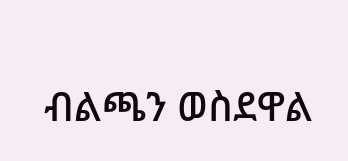ብልጫን ወስደዋል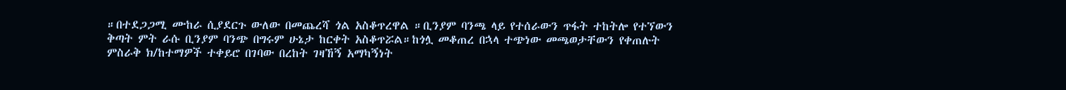።በተደጋጋሚ ሙከራ ሲያደርጉ ውለው በመጨረሻ ጎል አስቆጥረዋል ።ቢንያም ባንጫ ላይ የተሰራውን ጥፋት ተከትሎ የተኘውን ቅጣት ምት ራሱ ቢንያም ባንጭ በግሩም ሁኔታ ከርቀት አስቆጥሯል።ከጎሏ መቆጠረ በኋላ ተጭነው መጫወታቸውን የቀጠሉት ምስራቅ ክ/ከተማዎች ተቀይሮ በገባው በረከት ገዛኸኝ አማካኝነት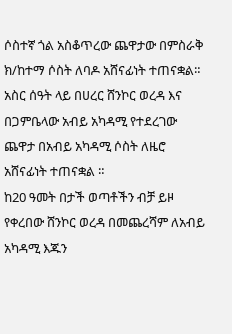ሶስተኛ ጎል አስቆጥረው ጨዋታው በምስራቅ ክ/ከተማ ሶስት ለባዶ አሸናፊነት ተጠናቋል።
አስር ሰዓት ላይ በሀረር ሸንኮር ወረዳ እና በጋምቤላው አብይ አካዳሚ የተደረገው ጨዋታ በአብይ አካዳሚ ሶስት ለዜሮ አሸናፊነት ተጠናቋል ።
ከ20 ዓመት በታች ወጣቶችን ብቻ ይዞ የቀረበው ሸንኮር ወረዳ በመጨረሻም ለአብይ አካዳሚ እጁን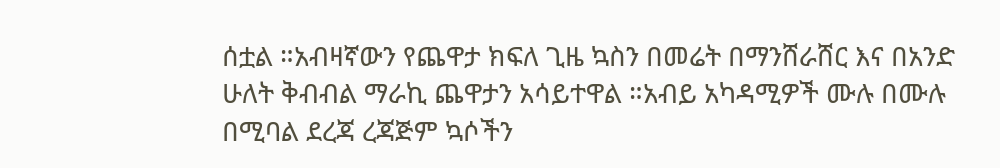ሰቷል ።አብዛኛውን የጨዋታ ክፍለ ጊዜ ኳስን በመሬት በማንሸራሸር እና በአንድ ሁለት ቅብብል ማራኪ ጨዋታን አሳይተዋል ።አብይ አካዳሚዎች ሙሉ በሙሉ በሚባል ደረጃ ረጃጅም ኳሶችን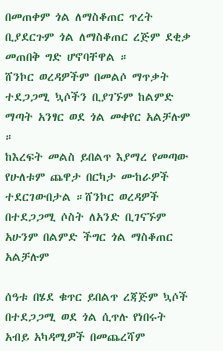በመጠቀም ጎል ለማስቆጠር ጥረት ቢያደርጉም ጎል ለማስቆጠር ረጅም ደቂቃ መጠበቅ ግድ ሆኖባቸዋል ።
ሸንኮር ወረዳዎችም በመልሶ ማጥቃት ተደጋጋሚ ኳሶችን ቢያገኙም ከልምድ ማጣት አንፃር ወደ ጎል መቀየር አልቻሉም ።
ከእረፍት መልስ ይበልጥ እያማረ የመጣው የሁለቱም ጨዋታ በርካታ ሙከራዎች ተደርገውበታል ።ሸንኮር ወረዳዎች በተደጋጋሚ ሶስት ለአንድ ቢገናኙም አሁንም በልምድ ችግር ጎል ማስቆጠር አልቻሉም

ሰዓቱ በሄደ ቁጥር ይበልጥ ረጃጅም ኳሶች በተደጋጋሚ ወደ ጎል ሲጥሉ የነበሩት አብይ አካዳሚዎች በመጨረሻም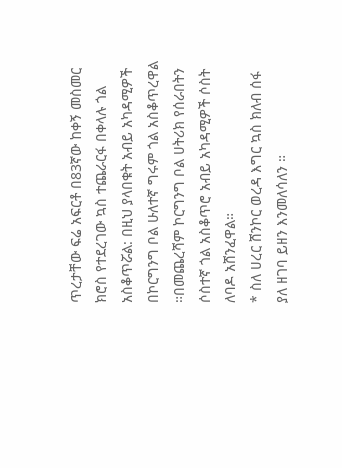ጥረታቸው ፍሬ አፍርቶ በ83ኛው ከቀኝ መስመር ክሮስ የተደረገው ኳስ ተጨራርፋ በቀላሉ ጎል አስቆጥሯል: በዚህ ያላበቁት አብይ አካዳሚዎች በኮርግንግ ቦል ሁለተኛ ግሩም ጎል አስቆጥረዋል ።በመጨረሻም ኮርግንግ ቦል ሀትሪክ የሰራበትን ሶስተኛ ጎል አስቆጥሮ አብይ አካዳሚዎች ሶስት ለባዶ አሸንፈዋል።
* ስለ ሀረር ሸንኮር ወረዳ እግር ኳስ ክለብ ሰፋ ያለ ዘገባ ይዘን እንመለሳለን ።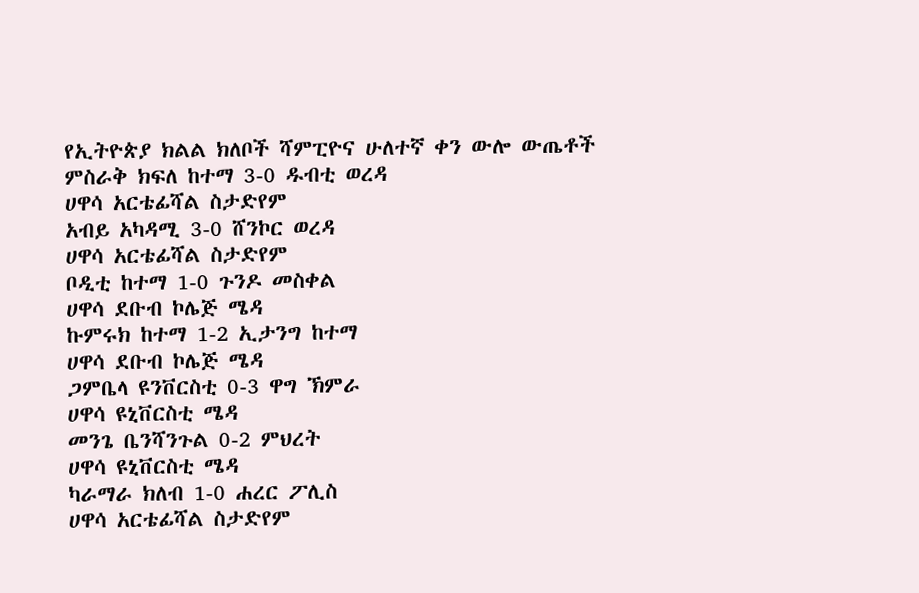የኢትዮጵያ ክልል ክለቦች ሻምፒዮና ሁለተኛ ቀን ውሎ ውጤቶች
ምስራቅ ክፍለ ከተማ 3-0 ዱብቲ ወረዳ
ሀዋሳ አርቴፊሻል ስታድየም
አብይ አካዳሚ 3-0 ሸንኮር ወረዳ
ሀዋሳ አርቴፊሻል ስታድየም
ቦዲቲ ከተማ 1-0 ጉንዶ መስቀል
ሀዋሳ ደቡብ ኮሌጅ ሜዳ
ኩምሩክ ከተማ 1-2 ኢታንግ ከተማ
ሀዋሳ ደቡብ ኮሌጅ ሜዳ
ጋምቤላ ዩንቨርስቲ 0-3 ዋግ ኽምራ
ሀዋሳ ዩኒቨርስቲ ሜዳ
መንጌ ቤንሻንጉል 0-2 ምህረት
ሀዋሳ ዩኒቨርስቲ ሜዳ
ካራማራ ክለብ 1-0 ሐረር ፖሊስ
ሀዋሳ አርቴፊሻል ስታድየም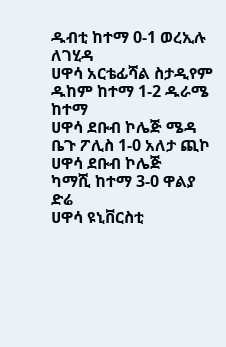ዱብቲ ከተማ 0-1 ወረኢሉ ለገሂዳ
ሀዋሳ አርቴፊሻል ስታዲየም
ዱከም ከተማ 1-2 ዱራሜ ከተማ
ሀዋሳ ደቡብ ኮሌጅ ሜዳ
ቤጉ ፖሊስ 1-0 አለታ ጪኮ
ሀዋሳ ደቡብ ኮሌጅ
ካማሺ ከተማ 3-0 ዋልያ ድሬ
ሀዋሳ ዩኒቨርስቲ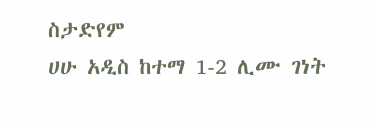ስታድየም
ሀሁ አዲስ ከተማ 1-2 ሊሙ ገነት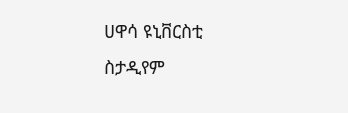ሀዋሳ ዩኒቨርስቲ ስታዲየም